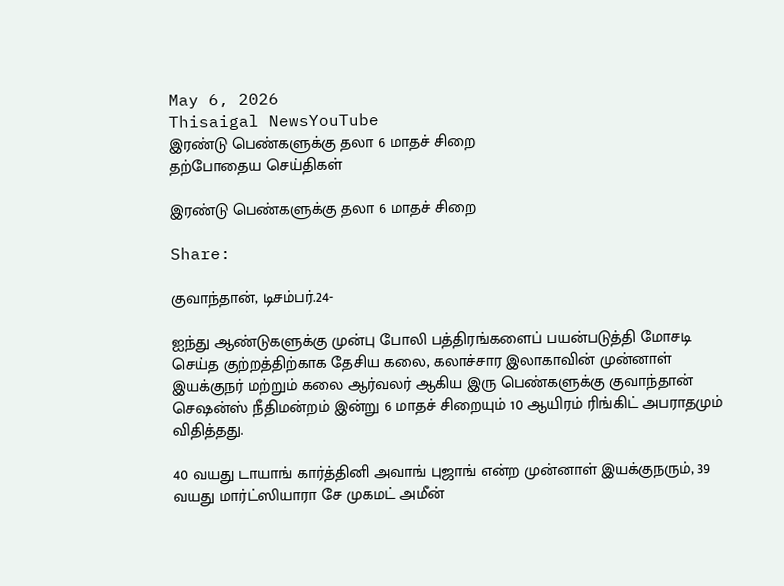May 6, 2026
Thisaigal NewsYouTube
இரண்டு பெண்களுக்கு தலா 6 மாதச் சிறை
தற்போதைய செய்திகள்

இரண்டு பெண்களுக்கு தலா 6 மாதச் சிறை

Share:

குவாந்தான், டிசம்பர்.24-

ஐந்து ஆண்டுகளுக்கு முன்பு போலி பத்திரங்களைப் பயன்படுத்தி மோசடி செய்த குற்றத்திற்காக தேசிய கலை, கலாச்சார இலாகாவின் முன்னாள் இயக்குநர் மற்றும் கலை ஆர்வலர் ஆகிய இரு பெண்களுக்கு குவாந்தான் செஷன்ஸ் நீதிமன்றம் இன்று 6 மாதச் சிறையும் 10 ஆயிரம் ரிங்கிட் அபராதமும் விதித்தது.

40 வயது டாயாங் கார்த்தினி அவாங் புஜாங் என்ற முன்னாள் இயக்குநரும், 39 வயது மார்ட்ஸியாரா சே முகமட் அமீன்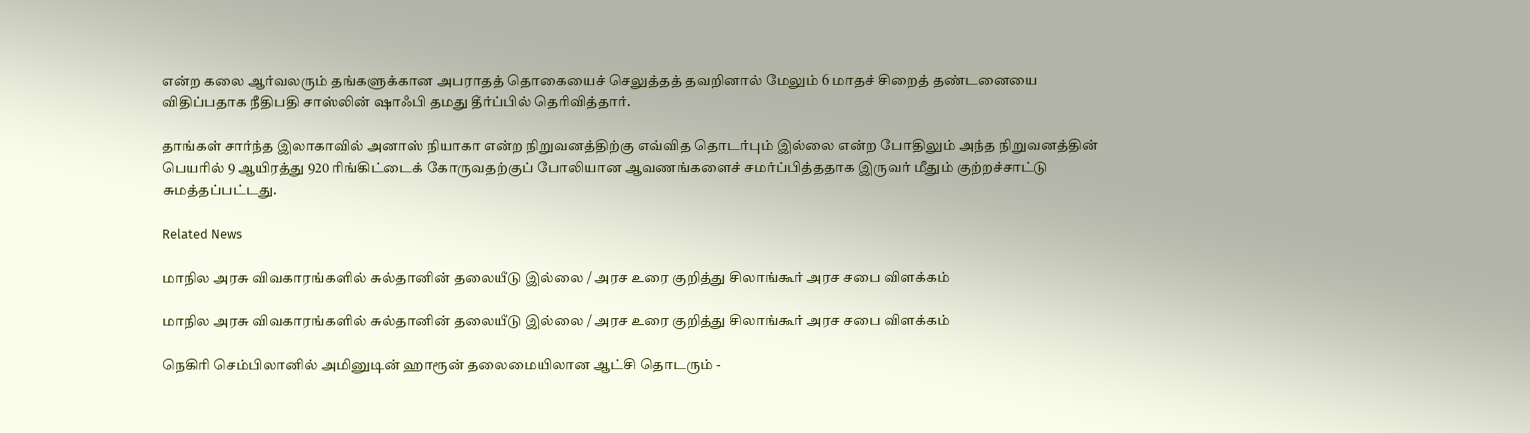என்ற கலை ஆர்வலரும் தங்களுக்கான அபராதத் தொகையைச் செலுத்தத் தவறினால் மேலும் 6 மாதச் சிறைத் தண்டனையை விதிப்பதாக நீதிபதி சாஸ்லின் ஷாஃபி தமது தீர்ப்பில் தெரிவித்தார்.

தாங்கள் சார்ந்த இலாகாவில் அனாஸ் நியாகா என்ற நிறுவனத்திற்கு எவ்வித தொடர்பும் இல்லை என்ற போதிலும் அந்த நிறுவனத்தின் பெயரில் 9 ஆயிரத்து 920 ரிங்கிட்டைக் கோருவதற்குப் போலியான ஆவணங்களைச் சமர்ப்பித்ததாக இருவர் மீதும் குற்றச்சாட்டு சுமத்தப்பட்டது.

Related News

மாநில அரசு விவகாரங்களில் சுல்தானின் தலையீடு இல்லை / அரச உரை குறித்து சிலாங்கூர் அரச சபை விளக்கம்

மாநில அரசு விவகாரங்களில் சுல்தானின் தலையீடு இல்லை / அரச உரை குறித்து சிலாங்கூர் அரச சபை விளக்கம்

நெகிரி செம்பிலானில் அமினுடின் ஹாரூன் தலைமையிலான ஆட்சி தொடரும் -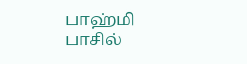பாஹ்மி பாசில்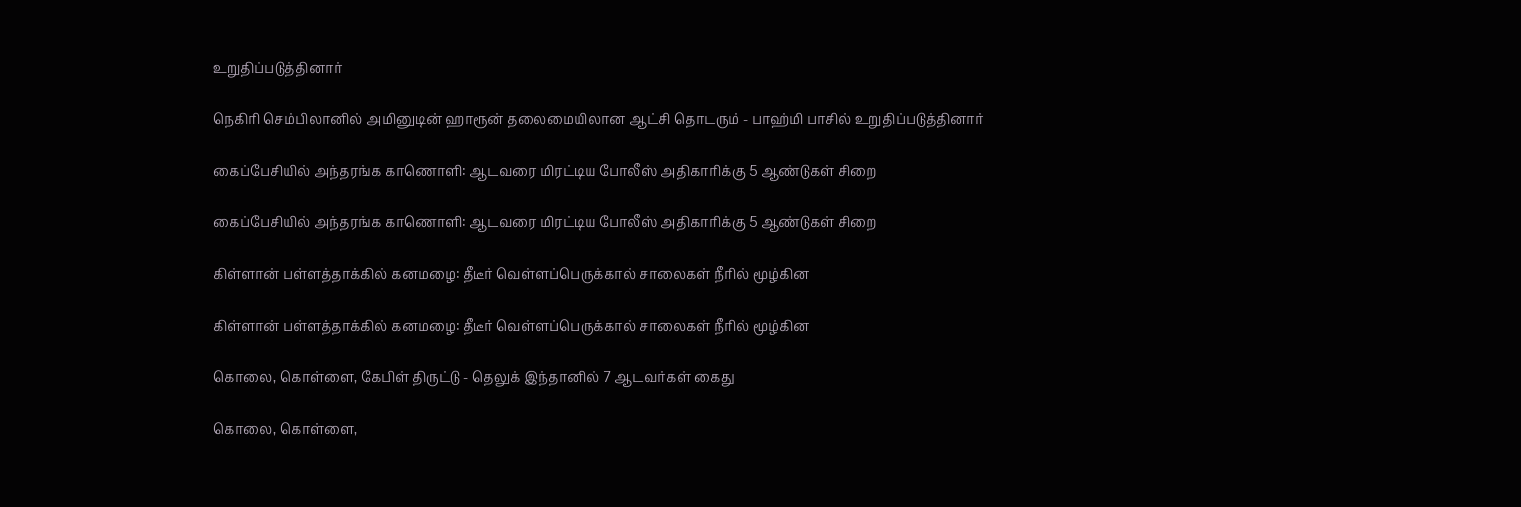உறுதிப்படுத்தினார்

நெகிரி செம்பிலானில் அமினுடின் ஹாரூன் தலைமையிலான ஆட்சி தொடரும் - பாஹ்மி பாசில் உறுதிப்படுத்தினார்

கைப்பேசியில் அந்தரங்க காணொளி: ஆடவரை மிரட்டிய போலீஸ் அதிகாரிக்கு 5 ஆண்டுகள் சிறை

கைப்பேசியில் அந்தரங்க காணொளி: ஆடவரை மிரட்டிய போலீஸ் அதிகாரிக்கு 5 ஆண்டுகள் சிறை

கிள்ளான் பள்ளத்தாக்கில் கனமழை: தீடீர் வெள்ளப்பெருக்கால் சாலைகள் நீரில் மூழ்கின

கிள்ளான் பள்ளத்தாக்கில் கனமழை: தீடீர் வெள்ளப்பெருக்கால் சாலைகள் நீரில் மூழ்கின

கொலை, கொள்ளை, கேபிள் திருட்டு - தெலுக் இந்தானில் 7 ஆடவர்கள் கைது

கொலை, கொள்ளை,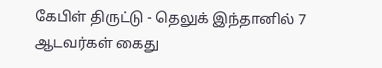கேபிள் திருட்டு - தெலுக் இந்தானில் 7 ஆடவர்கள் கைது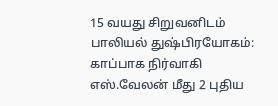15 வயது சிறுவனிடம் பாலியல் துஷ்பிரயோகம்: காப்பாக நிர்வாகி எஸ்.வேலன் மீது 2 புதிய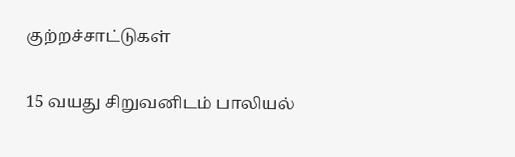குற்றச்சாட்டுகள்

15 வயது சிறுவனிடம் பாலியல்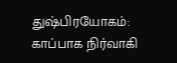துஷ்பிரயோகம்: காப்பாக நிர்வாகி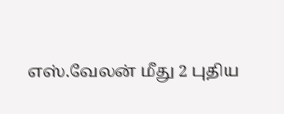எஸ்.வேலன் மீது 2 புதிய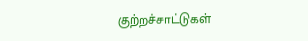குற்றச்சாட்டுகள்